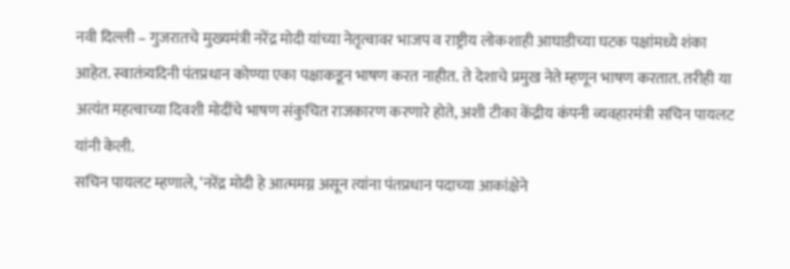नवी दिल्ली – गुजरातचे मुख्यमंत्री नरेंद्र मोदी यांच्या नेतृत्वावर भाजप व राष्ट्रीय लोकशाही आघाडीच्या घटक पक्षांमध्ये शंका आहेत. स्वातंत्र्यदिनी पंतप्रधान कोण्या एका पक्षाकडून भाषण करत नाहीत. ते देशाचे प्रमुख नेते म्हणून भाषण करतात. तरीही या अत्यंत महत्वाच्या दिवशी मोदींचे भाषण संकुचित राजकारण करणारे होते, अशी टीका केंद्रीय कंपनी व्यवहारमंत्री सचिन पायलट यांनी केली.
सचिन पायलट म्हणाले, ‘नरेंद्र मोदी हे आत्ममग्न असून त्यांना पंतप्रधान पदाच्या आकांक्षेने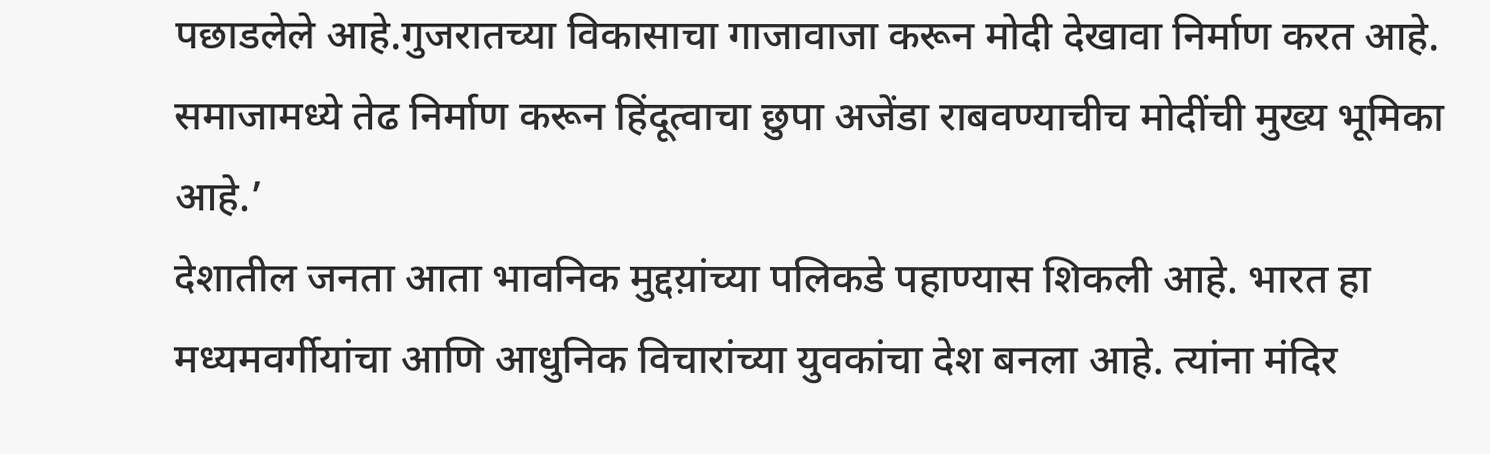पछाडलेले आहे.गुजरातच्या विकासाचा गाजावाजा करून मोदी देखावा निर्माण करत आहे. समाजामध्ये तेढ निर्माण करून हिंदूत्वाचा छुपा अजेंडा राबवण्याचीच मोदींची मुख्य भूमिका आहे.’
देशातील जनता आता भावनिक मुद्दय़ांच्या पलिकडे पहाण्यास शिकली आहे. भारत हा मध्यमवर्गीयांचा आणि आधुनिक विचारांच्या युवकांचा देश बनला आहे. त्यांना मंदिर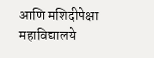आणि मशिदीपेक्षा महाविद्यालये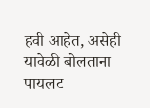हवी आहेत, असेही यावेळी बोलताना पायलट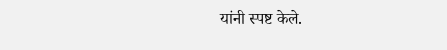यांनी स्पष्ट केले.